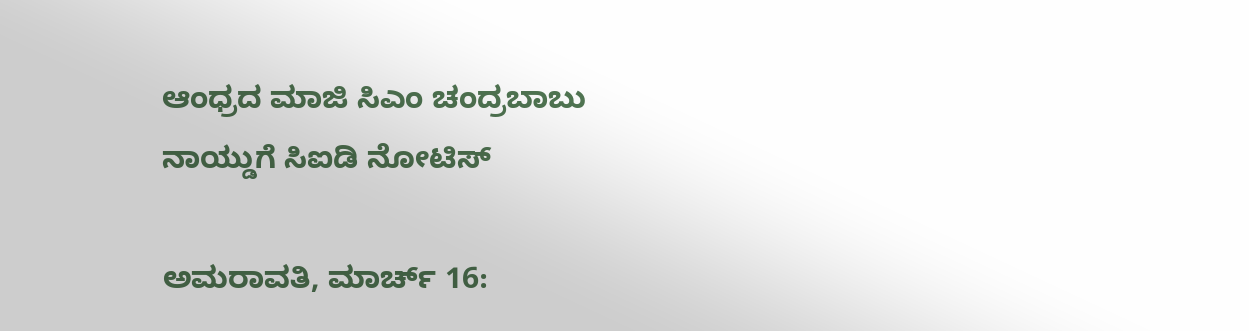ಆಂಧ್ರದ ಮಾಜಿ ಸಿಎಂ ಚಂದ್ರಬಾಬು ನಾಯ್ಡುಗೆ ಸಿಐಡಿ ನೋಟಿಸ್

ಅಮರಾವತಿ, ಮಾರ್ಚ್ 16: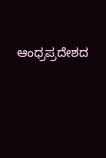ಆಂಧ್ರಪ್ರದೇಶದ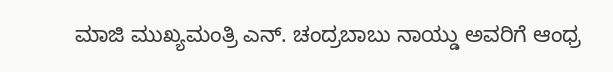ಮಾಜಿ ಮುಖ್ಯಮಂತ್ರಿ ಎನ್. ಚಂದ್ರಬಾಬು ನಾಯ್ಡು ಅವರಿಗೆ ಆಂಧ್ರ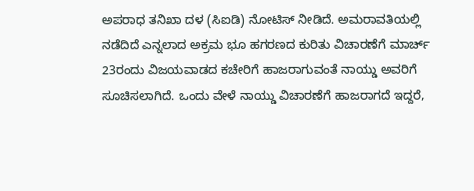ಅಪರಾಧ ತನಿಖಾ ದಳ (ಸಿಐಡಿ) ನೋಟಿಸ್ ನೀಡಿದೆ. ಅಮರಾವತಿಯಲ್ಲಿ ನಡೆದಿದೆ ಎನ್ನಲಾದ ಅಕ್ರಮ ಭೂ ಹಗರಣದ ಕುರಿತು ವಿಚಾರಣೆಗೆ ಮಾರ್ಚ್ 23ರಂದು ವಿಜಯವಾಡದ ಕಚೇರಿಗೆ ಹಾಜರಾಗುವಂತೆ ನಾಯ್ಡು ಅವರಿಗೆ ಸೂಚಿಸಲಾಗಿದೆ. ಒಂದು ವೇಳೆ ನಾಯ್ಡು ವಿಚಾರಣೆಗೆ ಹಾಜರಾಗದೆ ಇದ್ದರೆ,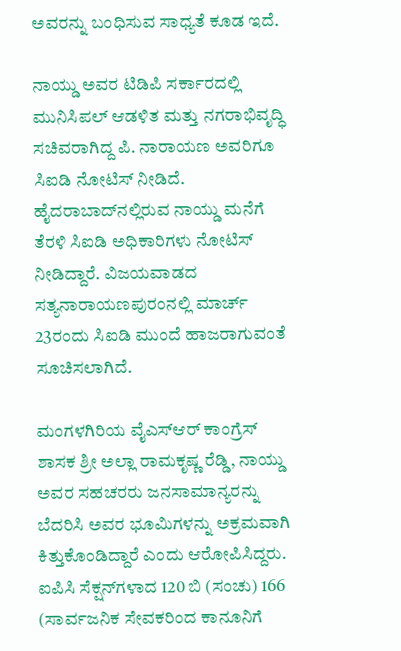ಅವರನ್ನು ಬಂಧಿಸುವ ಸಾಧ್ಯತೆ ಕೂಡ ಇದೆ.

ನಾಯ್ಡು ಅವರ ಟಿಡಿಪಿ ಸರ್ಕಾರದಲ್ಲಿ ಮುನಿಸಿಪಲ್ ಆಡಳಿತ ಮತ್ತು ನಗರಾಭಿವೃದ್ಧಿ ಸಚಿವರಾಗಿದ್ದ ಪಿ. ನಾರಾಯಣ ಅವರಿಗೂ ಸಿಐಡಿ ನೋಟಿಸ್ ನೀಡಿದೆ. ಹೈದರಾಬಾದ್‌ನಲ್ಲಿರುವ ನಾಯ್ಡು ಮನೆಗೆ ತೆರಳಿ ಸಿಐಡಿ ಅಧಿಕಾರಿಗಳು ನೋಟಿಸ್ ನೀಡಿದ್ದಾರೆ. ವಿಜಯವಾಡದ ಸತ್ಯನಾರಾಯಣಪುರಂನಲ್ಲಿ ಮಾರ್ಚ್ 23ರಂದು ಸಿಐಡಿ ಮುಂದೆ ಹಾಜರಾಗುವಂತೆ ಸೂಚಿಸಲಾಗಿದೆ.

ಮಂಗಳಗಿರಿಯ ವೈಎಸ್‌ಆರ್ ಕಾಂಗ್ರೆಸ್ ಶಾಸಕ ಶ್ರೀ ಅಲ್ಲಾ ರಾಮಕೃಷ್ಣ ರೆಡ್ಡಿ, ನಾಯ್ಡು ಅವರ ಸಹಚರರು ಜನಸಾಮಾನ್ಯರನ್ನು ಬೆದರಿಸಿ ಅವರ ಭೂಮಿಗಳನ್ನು ಅಕ್ರಮವಾಗಿ ಕಿತ್ತುಕೊಂಡಿದ್ದಾರೆ ಎಂದು ಆರೋಪಿಸಿದ್ದರು. ಐಪಿಸಿ ಸೆಕ್ಷನ್‌ಗಳಾದ 120 ಬಿ (ಸಂಚು) 166 (ಸಾರ್ವಜನಿಕ ಸೇವಕರಿಂದ ಕಾನೂನಿಗೆ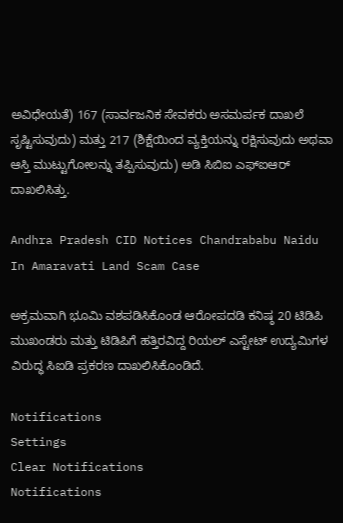ಅವಿಧೇಯತೆ) 167 (ಸಾರ್ವಜನಿಕ ಸೇವಕರು ಅಸಮರ್ಪಕ ದಾಖಲೆ ಸೃಷ್ಟಿಸುವುದು) ಮತ್ತು 217 (ಶಿಕ್ಷೆಯಿಂದ ವ್ಯಕ್ತಿಯನ್ನು ರಕ್ಷಿಸುವುದು ಅಥವಾ ಆಸ್ತಿ ಮುಟ್ಟುಗೋಲನ್ನು ತಪ್ಪಿಸುವುದು) ಅಡಿ ಸಿಬಿಐ ಎಫ್‌ಐಆರ್ ದಾಖಲಿಸಿತ್ತು.

Andhra Pradesh CID Notices Chandrababu Naidu In Amaravati Land Scam Case

ಅಕ್ರಮವಾಗಿ ಭೂಮಿ ವಶಪಡಿಸಿಕೊಂಡ ಆರೋಪದಡಿ ಕನಿಷ್ಠ 20 ಟಿಡಿಪಿ ಮುಖಂಡರು ಮತ್ತು ಟಿಡಿಪಿಗೆ ಹತ್ತಿರವಿದ್ದ ರಿಯಲ್ ಎಸ್ಟೇಟ್ ಉದ್ಯಮಿಗಳ ವಿರುದ್ಧ ಸಿಐಡಿ ಪ್ರಕರಣ ದಾಖಲಿಸಿಕೊಂಡಿದೆ.

Notifications
Settings
Clear Notifications
Notifications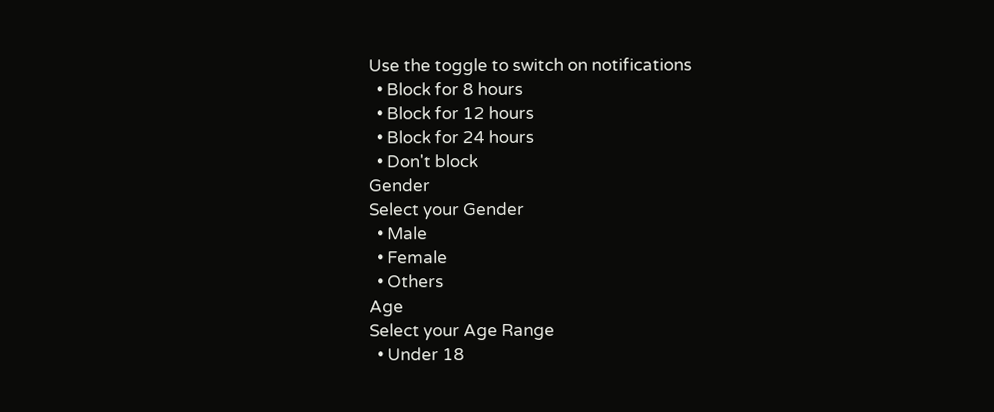Use the toggle to switch on notifications
  • Block for 8 hours
  • Block for 12 hours
  • Block for 24 hours
  • Don't block
Gender
Select your Gender
  • Male
  • Female
  • Others
Age
Select your Age Range
  • Under 18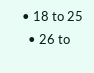• 18 to 25
  • 26 to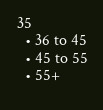35
  • 36 to 45
  • 45 to 55
  • 55+